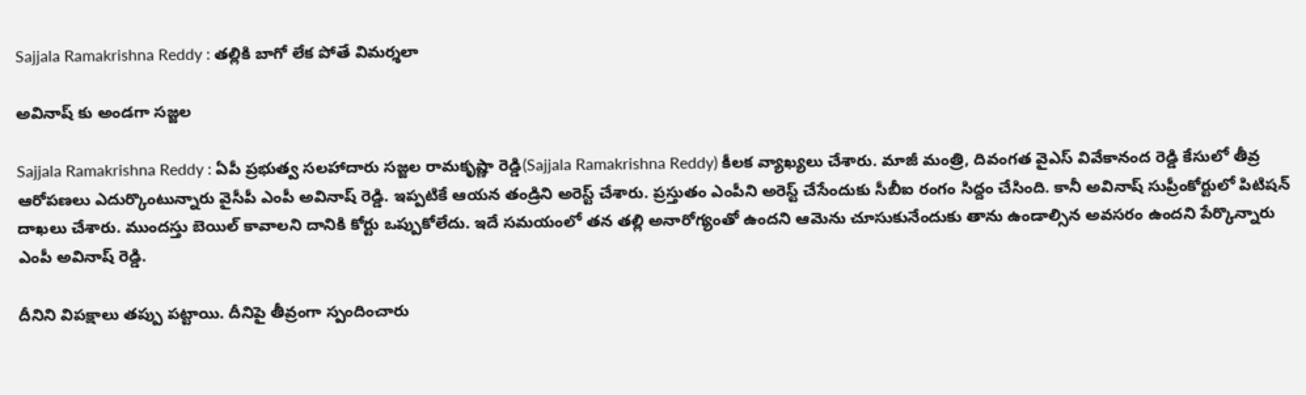Sajjala Ramakrishna Reddy : త‌ల్లికి బాగో లేక పోతే విమ‌ర్శ‌లా

అవినాష్ కు అండ‌గా స‌జ్జ‌ల

Sajjala Ramakrishna Reddy : ఏపీ ప్ర‌భుత్వ స‌ల‌హాదారు స‌జ్జ‌ల రామ‌కృష్ణా రెడ్డి(Sajjala Ramakrishna Reddy) కీల‌క వ్యాఖ్య‌లు చేశారు. మాజీ మంత్రి, దివంగ‌త వైఎస్ వివేకానంద రెడ్డి కేసులో తీవ్ర ఆరోప‌ణ‌లు ఎదుర్కొంటున్నారు వైసీపీ ఎంపీ అవినాష్ రెడ్డి. ఇప్ప‌టికే ఆయ‌న తండ్రిని అరెస్ట్ చేశారు. ప్ర‌స్తుతం ఎంపీని అరెస్ట్ చేసేందుకు సీబీఐ రంగం సిద్దం చేసింది. కానీ అవినాష్ సుప్రీంకోర్టులో పిటిష‌న్ దాఖ‌లు చేశారు. ముంద‌స్తు బెయిల్ కావాల‌ని దానికి కోర్టు ఒప్పుకోలేదు. ఇదే స‌మ‌యంలో త‌న త‌ల్లి అనారోగ్యంతో ఉంద‌ని ఆమెను చూసుకునేందుకు తాను ఉండాల్సిన అవ‌స‌రం ఉంద‌ని పేర్కొన్నారు ఎంపీ అవినాష్ రెడ్డి.

దీనిని విప‌క్షాలు త‌ప్పు ప‌ట్టాయి. దీనిపై తీవ్రంగా స్పందించారు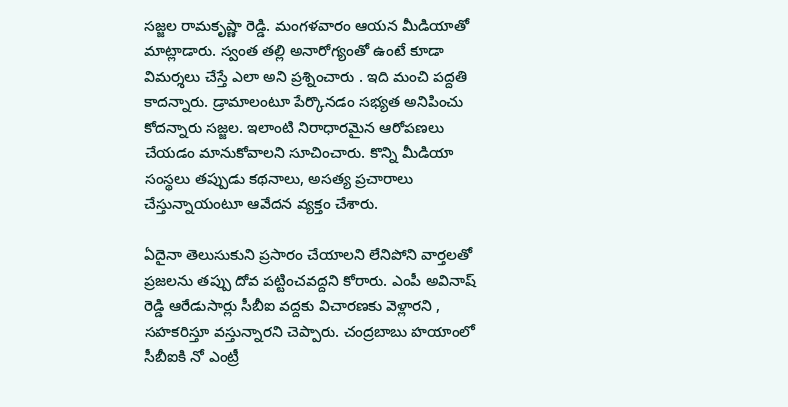స‌జ్జ‌ల రామ‌కృష్ణా రెడ్డి. మంగ‌ళ‌వారం ఆయ‌న మీడియాతో మాట్లాడారు. స్వంత త‌ల్లి అనారోగ్యంతో ఉంటే కూడా విమ‌ర్శ‌లు చేస్తే ఎలా అని ప్ర‌శ్నించారు . ఇది మంచి ప‌ద్ద‌తి కాద‌న్నారు. డ్రామాలంటూ పేర్కొన‌డం స‌భ్య‌త అనిపించు కోద‌న్నారు స‌జ్జ‌ల‌. ఇలాంటి నిరాధార‌మైన ఆరోప‌ణ‌లు చేయ‌డం మానుకోవాల‌ని సూచించారు. కొన్ని మీడియా సంస్థ‌లు త‌ప్పుడు క‌థ‌నాలు, అస‌త్య ప్ర‌చారాలు చేస్తున్నాయంటూ ఆవేద‌న వ్య‌క్తం చేశారు.

ఏదైనా తెలుసుకుని ప్ర‌సారం చేయాల‌ని లేనిపోని వార్త‌ల‌తో ప్ర‌జ‌ల‌ను త‌ప్పు దోవ ప‌ట్టించ‌వ‌ద్ద‌ని కోరారు. ఎంపీ అవినాష్ రెడ్డి ఆరేడుసార్లు సీబీఐ వ‌ద్ద‌కు విచార‌ణ‌కు వెళ్లార‌ని , స‌హ‌క‌రిస్తూ వ‌స్తున్నార‌ని చెప్పారు. చంద్ర‌బాబు హ‌యాంలో సీబీఐకి నో ఎంట్రీ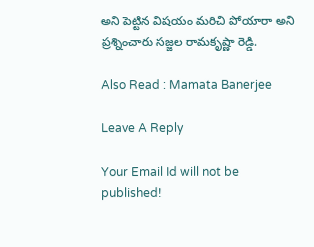అని పెట్టిన విష‌యం మ‌రిచి పోయారా అని ప్ర‌శ్నించారు స‌జ్జ‌ల రామ‌కృష్ణా రెడ్డి.

Also Read : Mamata Banerjee

Leave A Reply

Your Email Id will not be published!